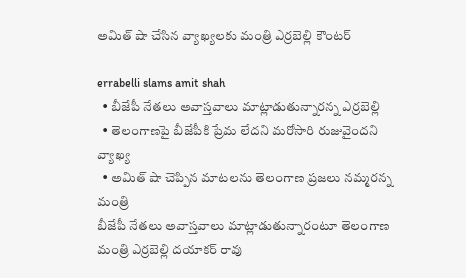అమిత్ షా చేసిన వ్యాఖ్య‌ల‌కు మంత్రి ఎర్ర‌బెల్లి కౌంట‌ర్

errabelli slams amit shah
  • బీజేపీ నేత‌లు అవాస్త‌వాలు మాట్లాడుతున్నారన్న ఎర్ర‌బెల్లి
  • తెలంగాణపై బీజేపీకి ప్రేమ లేదని మరోసారి రుజువైందని వ్యాఖ్య‌
  • అమిత్ షా చెప్పిన మాటలను తెలంగాణ ప్రజలు నమ్మరన్న మంత్రి
బీజేపీ నేత‌లు అవాస్త‌వాలు మాట్లాడుతున్నారంటూ తెలంగాణ మంత్రి ఎర్ర‌బెల్లి ద‌యాక‌ర్ రావు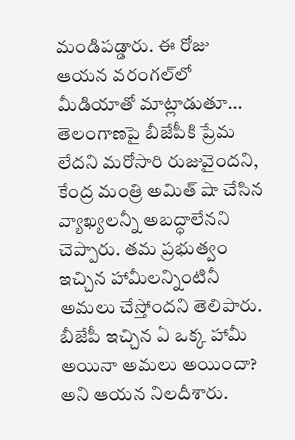మండిప‌డ్డారు. ఈ రోజు ఆయ‌న వ‌రంగ‌ల్‌లో మీడియాతో మాట్లాడుతూ... తెలంగాణపై బీజేపీకి ప్రేమ లేదని మరోసారి రుజువైందని, కేంద్ర మంత్రి అమిత్ షా చేసిన వ్యాఖ్య‌ల‌న్నీ అబద్ధాలేనని చెప్పారు. త‌మ ప్ర‌భుత్వం ఇచ్చిన హామీల‌న్నింటినీ అమ‌లు చేస్తోంద‌ని తెలిపారు. బీజేపీ ఇచ్చిన ఏ ఒక్క హామీ అయినా అమలు అయిందా? అని ఆయ‌న నిల‌దీశారు.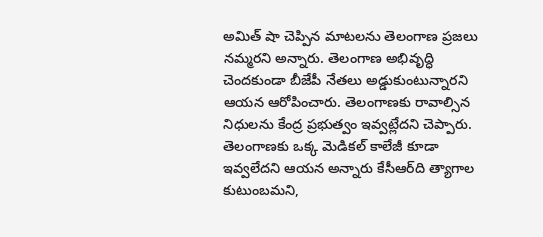అమిత్ షా చెప్పిన మాటలను తెలంగాణ ప్రజలు నమ్మరని అన్నారు. తెలంగాణ అభివృద్ధి చెంద‌కుండా బీజేపీ నేత‌లు అడ్డుకుంటున్నార‌ని ఆయ‌న ఆరోపించారు. తెలంగాణ‌కు రావాల్సిన నిధులను కేంద్ర ప్ర‌భుత్వం ఇవ్వ‌ట్లేద‌ని చెప్పారు. తెలంగాణకు ఒక్క మెడికల్‌ కాలేజీ కూడా ఇవ్వలేదని ఆయ‌న అన్నారు కేసీఆర్‌ది త్యాగాల కుటుంబమని,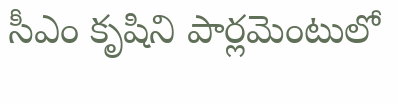సీఎం కృషిని పార్లమెంటులో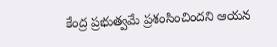కేంద్ర ప్ర‌భుత్వ‌మే ప్ర‌శంసించింద‌ని ఆయ‌న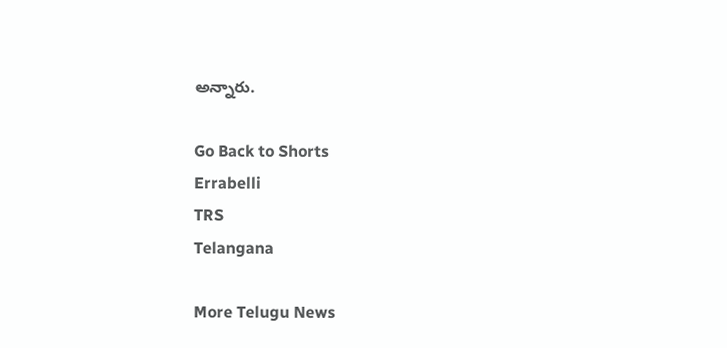అన్నారు.

Go Back to Shorts
Errabelli
TRS
Telangana

More Telugu News